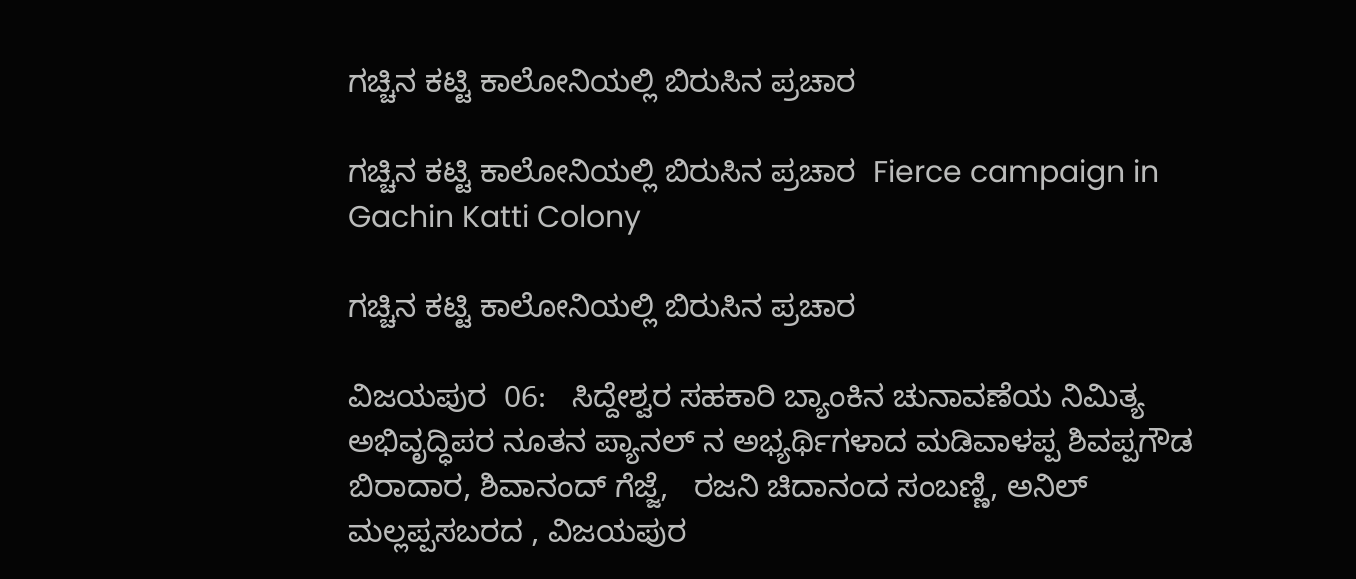ಗಚ್ಚಿನ ಕಟ್ಟಿ ಕಾಲೋನಿಯಲ್ಲಿ ಬಿರುಸಿನ ಪ್ರಚಾರ

ಗಚ್ಚಿನ ಕಟ್ಟಿ ಕಾಲೋನಿಯಲ್ಲಿ ಬಿರುಸಿನ ಪ್ರಚಾರ  Fierce campaign in Gachin Katti Colony

ಗಚ್ಚಿನ ಕಟ್ಟಿ ಕಾಲೋನಿಯಲ್ಲಿ ಬಿರುಸಿನ ಪ್ರಚಾರ

ವಿಜಯಪುರ  06:   ಸಿದ್ದೇಶ್ವರ ಸಹಕಾರಿ ಬ್ಯಾಂಕಿನ ಚುನಾವಣೆಯ ನಿಮಿತ್ಯ ಅಭಿವೃದ್ಧಿಪರ ನೂತನ ಪ್ಯಾನಲ್ ನ ಅಭ್ಯರ್ಥಿಗಳಾದ ಮಡಿವಾಳಪ್ಪ ಶಿವಪ್ಪಗೌಡ ಬಿರಾದಾರ, ಶಿವಾನಂದ್ ಗೆಜ್ಜೆ,   ರಜನಿ ಚಿದಾನಂದ ಸಂಬಣ್ಣಿ, ಅನಿಲ್ ಮಲ್ಲಪ್ಪಸಬರದ , ವಿಜಯಪುರ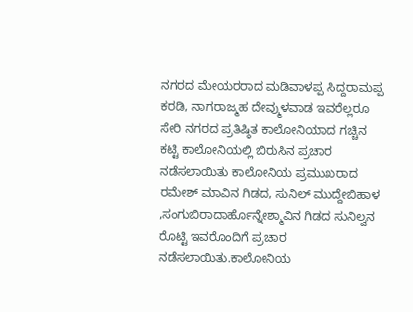ನಗರದ ಮೇಯರರಾದ ಮಡಿವಾಳಪ್ಪ ಸಿದ್ದರಾಮಪ್ಪ ಕರಡಿ, ನಾಗರಾಜ್ಮಹ ದೇವ್ಮುಳವಾಡ ಇವರೆಲ್ಲರೂ ಸೇರಿ ನಗರದ ಪ್ರತಿಷ್ಠಿತ ಕಾಲೋನಿಯಾದ ಗಚ್ಚಿನ ಕಟ್ಟಿ ಕಾಲೋನಿಯಲ್ಲಿ ಬಿರುಸಿನ ಪ್ರಚಾರ ನಡೆಸಲಾಯಿತು ಕಾಲೋನಿಯ ಪ್ರಮುಖರಾದ ರಮೇಶ್ ಮಾವಿನ ಗಿಡದ, ಸುನಿಲ್ ಮುದ್ದೇಬಿಹಾಳ ,ಸಂಗುಬಿರಾದಾರ್ಹೊನ್ನೇಶ್ಮಾವಿನ ಗಿಡದ ಸುನಿಲ್ವನ ರೊಟ್ಟಿ ಇವರೊಂದಿಗೆ ಪ್ರಚಾರ ನಡೆಸಲಾಯಿತು.ಕಾಲೋನಿಯ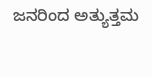ಜನರಿಂದ ಅತ್ಯುತ್ತಮ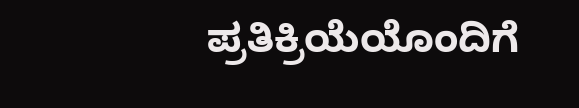ಪ್ರತಿಕ್ರಿಯೆಯೊಂದಿಗೆ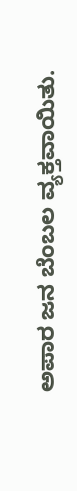ಅಪಾರ ಜನ ಬೆಂಬಲ ವ್ಯಕ್ತವಾಯಿತು.